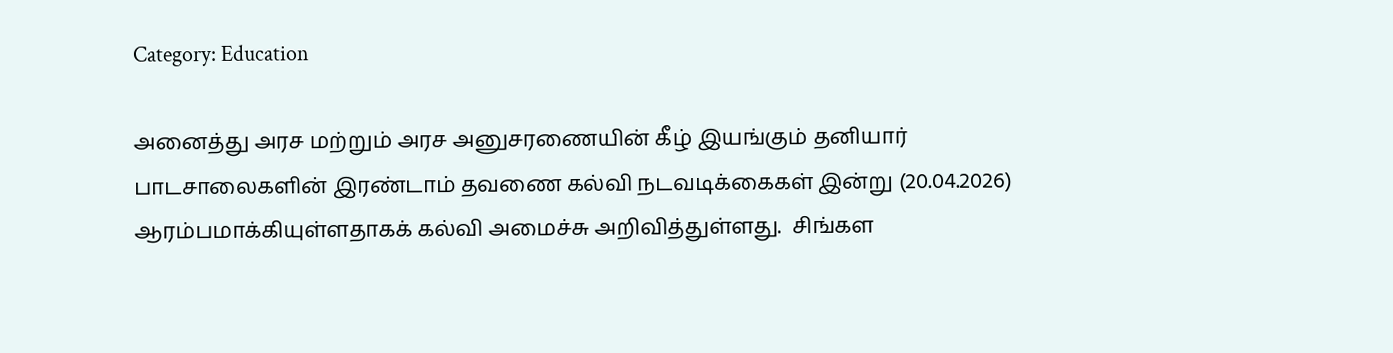Category: Education

அனைத்து அரச மற்றும் அரச அனுசரணையின் கீழ் இயங்கும் தனியார் பாடசாலைகளின் இரண்டாம் தவணை கல்வி நடவடிக்கைகள் இன்று (20.04.2026) ஆரம்பமாக்கியுள்ளதாகக் கல்வி அமைச்சு அறிவித்துள்ளது.  சிங்கள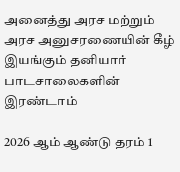அனைத்து அரச மற்றும் அரச அனுசரணையின் கீழ் இயங்கும் தனியார் பாடசாலைகளின் இரண்டாம்

2026 ஆம் ஆண்டு தரம் 1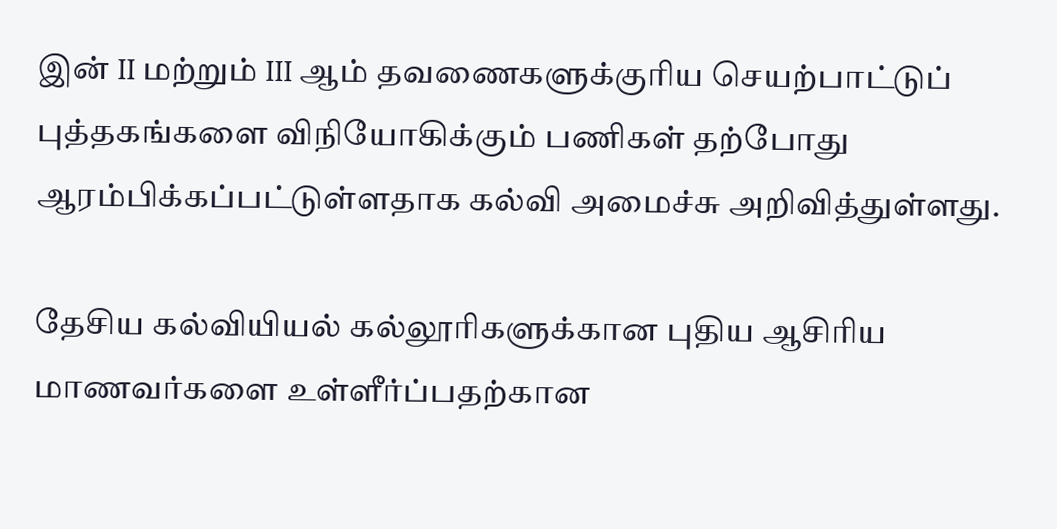இன் II மற்றும் III ஆம் தவணைகளுக்குரிய செயற்பாட்டுப் புத்தகங்களை விநியோகிக்கும் பணிகள் தற்போது ஆரம்பிக்கப்பட்டுள்ளதாக கல்வி அமைச்சு அறிவித்துள்ளது.

தேசிய கல்வியியல் கல்லூரிகளுக்கான புதிய ஆசிரிய மாணவர்களை உள்ளீர்ப்பதற்கான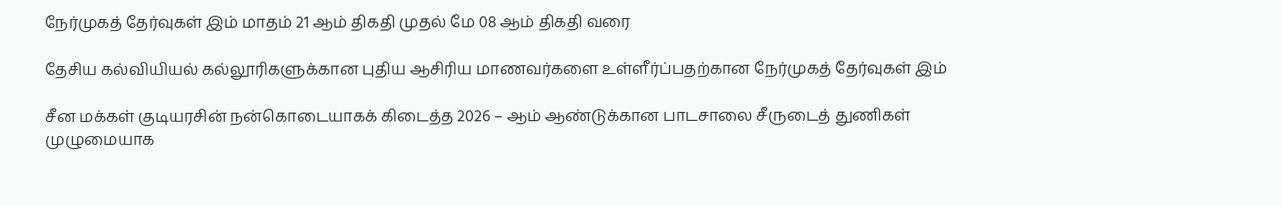நேர்முகத் தேர்வுகள் இம் மாதம் 21 ஆம் திகதி முதல் மே 08 ஆம் திகதி வரை

தேசிய கல்வியியல் கல்லூரிகளுக்கான புதிய ஆசிரிய மாணவர்களை உள்ளீர்ப்பதற்கான நேர்முகத் தேர்வுகள் இம்

சீன மக்கள் குடியரசின் நன்கொடையாகக் கிடைத்த 2026 – ஆம் ஆண்டுக்கான பாடசாலை சீருடைத் துணிகள் முழுமையாக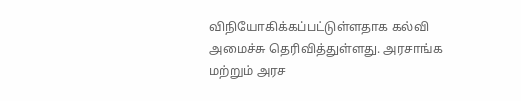விநியோகிக்கப்பட்டுள்ளதாக கல்வி அமைச்சு தெரிவித்துள்ளது. அரசாங்க மற்றும் அரச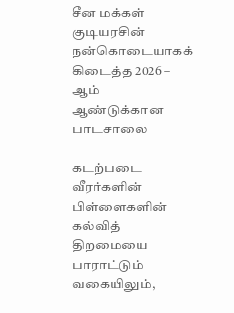சீன மக்கள் குடியரசின் நன்கொடையாகக் கிடைத்த 2026 – ஆம் ஆண்டுக்கான பாடசாலை

கடற்படை வீரர்களின் பிள்ளைகளின் கல்வித் திறமையை பாராட்டும் வகையிலும்,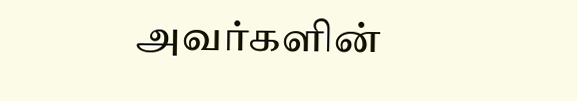அவர்களின்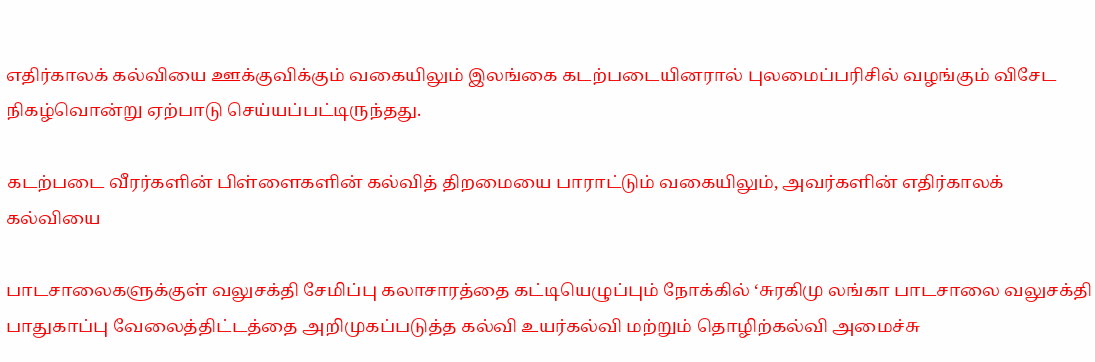எதிர்காலக் கல்வியை ஊக்குவிக்கும் வகையிலும் இலங்கை கடற்படையினரால் புலமைப்பரிசில் வழங்கும் விசேட நிகழ்வொன்று ஏற்பாடு செய்யப்பட்டிருந்தது.

கடற்படை வீரர்களின் பிள்ளைகளின் கல்வித் திறமையை பாராட்டும் வகையிலும், அவர்களின் எதிர்காலக் கல்வியை

பாடசாலைகளுக்குள் வலுசக்தி சேமிப்பு கலாசாரத்தை கட்டியெழுப்பும் நோக்கில் ‘சுரகிமு லங்கா பாடசாலை வலுசக்தி பாதுகாப்பு வேலைத்திட்டத்தை அறிமுகப்படுத்த கல்வி உயர்கல்வி மற்றும் தொழிற்கல்வி அமைச்சு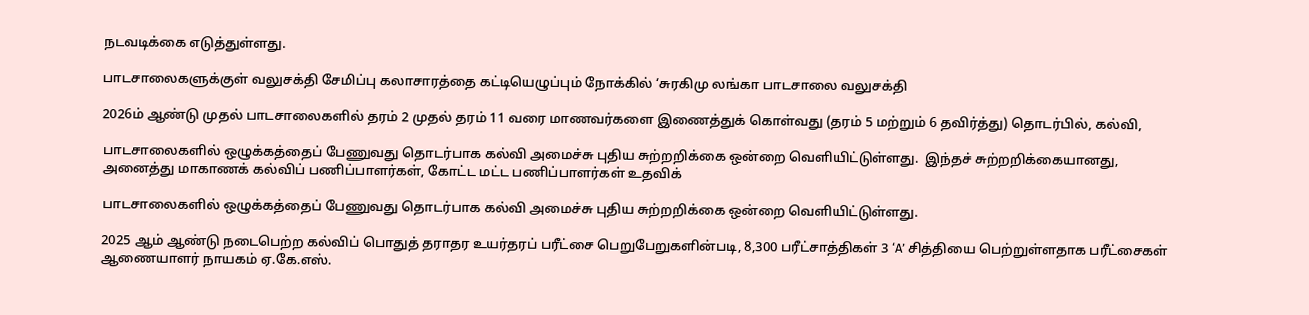நடவடிக்கை எடுத்துள்ளது.

பாடசாலைகளுக்குள் வலுசக்தி சேமிப்பு கலாசாரத்தை கட்டியெழுப்பும் நோக்கில் ‘சுரகிமு லங்கா பாடசாலை வலுசக்தி

2026ம் ஆண்டு முதல் பாடசாலைகளில் தரம் 2 முதல் தரம் 11 வரை மாணவர்களை இணைத்துக் கொள்வது (தரம் 5 மற்றும் 6 தவிர்த்து) தொடர்பில், கல்வி,

பாடசாலைகளில் ஒழுக்கத்தைப் பேணுவது தொடர்பாக கல்வி அமைச்சு புதிய சுற்றறிக்கை ஒன்றை வெளியிட்டுள்ளது.  இந்தச் சுற்றறிக்கையானது, அனைத்து மாகாணக் கல்விப் பணிப்பாளர்கள், கோட்ட மட்ட பணிப்பாளர்கள் உதவிக்

பாடசாலைகளில் ஒழுக்கத்தைப் பேணுவது தொடர்பாக கல்வி அமைச்சு புதிய சுற்றறிக்கை ஒன்றை வெளியிட்டுள்ளது.

2025 ஆம் ஆண்டு நடைபெற்ற கல்விப் பொதுத் தராதர உயர்தரப் பரீட்சை பெறுபேறுகளின்படி, 8,300 பரீட்சாத்திகள் 3 ‘A’ சித்தியை பெற்றுள்ளதாக பரீட்சைகள் ஆணையாளர் நாயகம் ஏ.கே.எஸ்.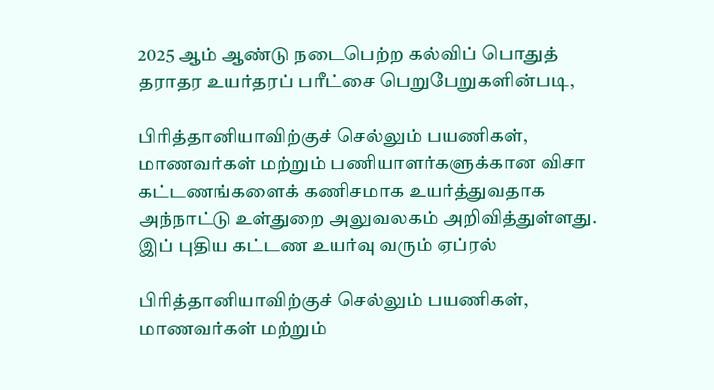2025 ஆம் ஆண்டு நடைபெற்ற கல்விப் பொதுத் தராதர உயர்தரப் பரீட்சை பெறுபேறுகளின்படி,

பிரித்தானியாவிற்குச் செல்லும் பயணிகள், மாணவர்கள் மற்றும் பணியாளர்களுக்கான விசா கட்டணங்களைக் கணிசமாக உயர்த்துவதாக அந்நாட்டு உள்துறை அலுவலகம் அறிவித்துள்ளது. இப் புதிய கட்டண உயர்வு வரும் ஏப்ரல்

பிரித்தானியாவிற்குச் செல்லும் பயணிகள், மாணவர்கள் மற்றும்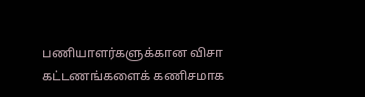பணியாளர்களுக்கான விசா கட்டணங்களைக் கணிசமாக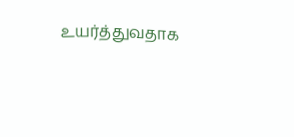உயர்த்துவதாக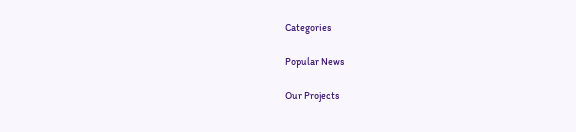Categories

Popular News

Our Projects